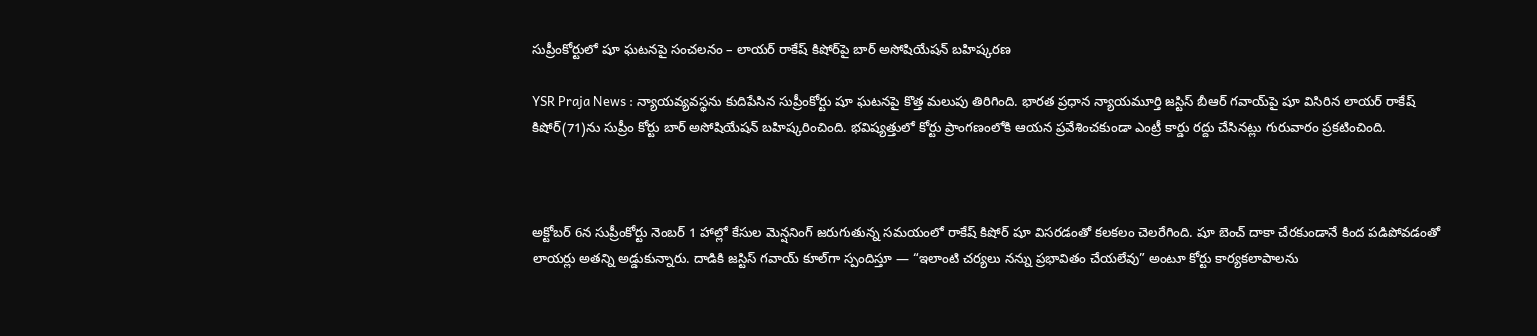సుప్రీంకోర్టులో షూ ఘటనపై సంచలనం – లాయర్ రాకేష్ కిషోర్‌పై బార్ అసోషియేషన్ బహిష్కరణ

YSR Praja News : న్యాయవ్యవస్థను కుదిపేసిన సుప్రీంకోర్టు షూ ఘటనపై కొత్త మలుపు తిరిగింది. భారత ప్రధాన న్యాయమూర్తి జస్టిస్ బీఆర్ గవాయ్‌పై షూ విసిరిన లాయర్ రాకేష్ కిషోర్(71)ను సుప్రీం కోర్టు బార్ అసోషియేషన్ బహిష్కరించింది. భవిష్యత్తులో కోర్టు ప్రాంగణంలోకి ఆయన ప్రవేశించకుండా ఎంట్రీ కార్డు రద్దు చేసినట్లు గురువారం ప్రకటించింది.



అక్టోబర్ 6న సుప్రీంకోర్టు నెంబర్ 1 హాల్లో కేసుల మెన్షనింగ్ జరుగుతున్న సమయంలో రాకేష్ కిషోర్ షూ విసరడంతో కలకలం చెలరేగింది. షూ బెంచ్ దాకా చేరకుండానే కింద పడిపోవడంతో లాయర్లు అతన్ని అడ్డుకున్నారు. దాడికి జస్టిస్ గవాయ్ కూల్‌గా స్పందిస్తూ — “ఇలాంటి చర్యలు నన్ను ప్రభావితం చేయలేవు” అంటూ కోర్టు కార్యకలాపాలను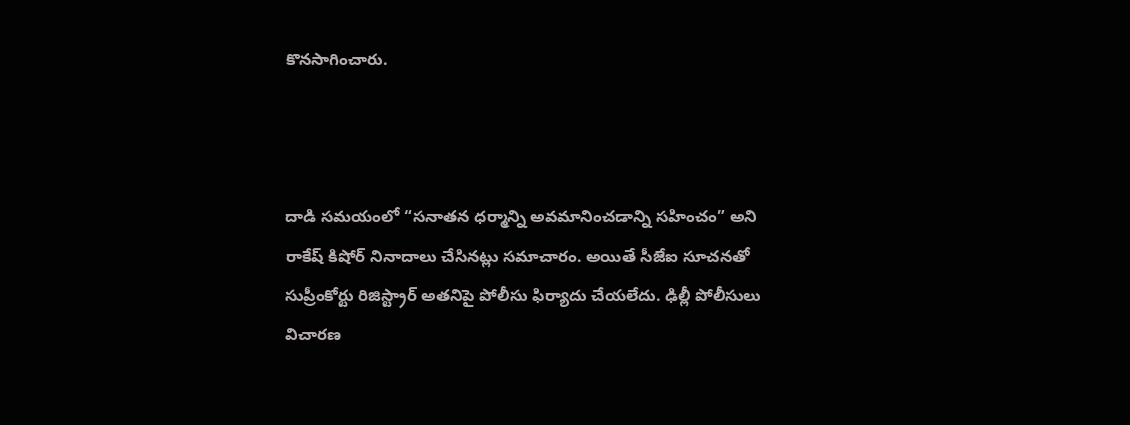కొనసాగించారు.



దాడి సమయంలో “సనాతన ధర్మాన్ని అవమానించడాన్ని సహించం” అని రాకేష్ కిషోర్ నినాదాలు చేసినట్లు సమాచారం. అయితే సీజేఐ సూచనతో సుప్రీంకోర్టు రిజిస్ట్రార్ అతనిపై పోలీసు ఫిర్యాదు చేయలేదు. ఢిల్లీ పోలీసులు విచారణ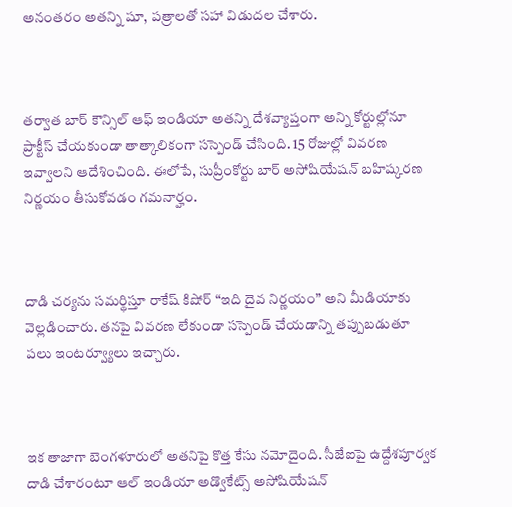అనంతరం అతన్ని షూ, పత్రాలతో సహా విడుదల చేశారు.



తర్వాత బార్ కౌన్సిల్ ఆఫ్ ఇండియా అతన్ని దేశవ్యాప్తంగా అన్ని కోర్టుల్లోనూ ప్రాక్టీస్ చేయకుండా తాత్కాలికంగా సస్పెండ్ చేసింది. 15 రోజుల్లో వివరణ ఇవ్వాలని ఆదేశించింది. ఈలోపే, సుప్రీంకోర్టు బార్ అసోషియేషన్ బహిష్కరణ నిర్ణయం తీసుకోవడం గమనార్హం.



దాడి చర్యను సమర్థిస్తూ రాకేష్ కిషోర్ “ఇది దైవ నిర్ణయం” అని మీడియాకు వెల్లడించారు. తనపై వివరణ లేకుండా సస్పెండ్ చేయడాన్ని తప్పుబడుతూ పలు ఇంటర్వ్యూలు ఇచ్చారు.



ఇక తాజాగా బెంగళూరులో అతనిపై కొత్త కేసు నమోదైంది. సీజేఐపై ఉద్దేశపూర్వక దాడి చేశారంటూ ఆల్ ఇండియా అడ్వొకేట్స్ అసోషియేషన్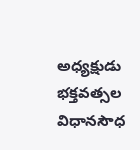అధ్యక్షుడు భక్తవత్సల విధానసౌధ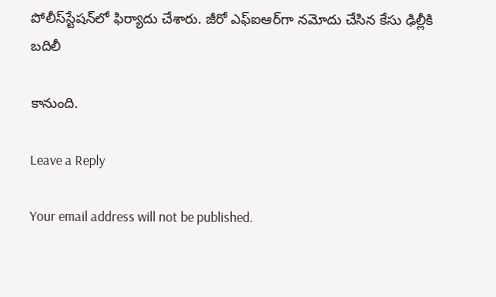పోలీస్‌స్టేషన్‌లో ఫిర్యాదు చేశారు. జీరో ఎఫ్‌ఐఆర్‌గా నమోదు చేసిన కేసు ఢిల్లీకి బదిలీ

కానుంది.

Leave a Reply

Your email address will not be published.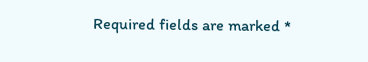Required fields are marked *